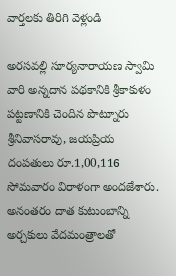వార్తలకు తిరిగి వెళ్లండి

అరసవల్లి సూర్యనారాయణ స్వామి వారి అన్నదాన పథకానికి శ్రీకాకుళం పట్టణానికి చెందిన పొట్నూరు శ్రీనివాసరావు, జయప్రియ దంపతులు రూ.1,00,116 సోమవారం విరాళంగా అందజేశారు.
అనంతరం దాత కుటుంబాన్ని అర్చకులు వేదమంత్రాలతో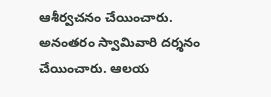ఆశీర్వచనం చేయించారు. అనంతరం స్వామివారి దర్శనం చేయించారు. ఆలయ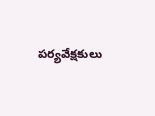పర్యవేక్షకులు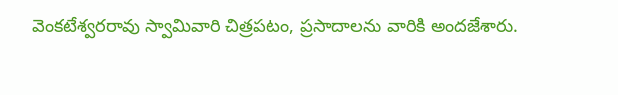వెంకటేశ్వరరావు స్వామివారి చిత్రపటం, ప్రసాదాలను వారికి అందజేశారు.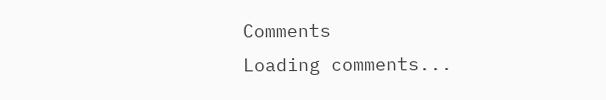Comments
Loading comments...